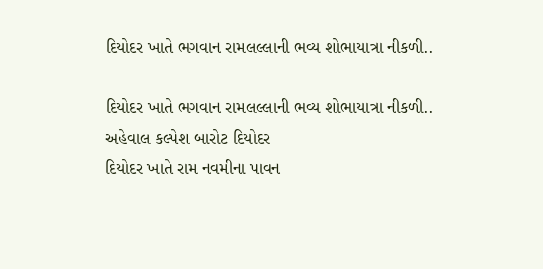દિયોદર ખાતે ભગવાન રામલલ્લાની ભવ્ય શોભાયાત્રા નીકળી..

દિયોદર ખાતે ભગવાન રામલલ્લાની ભવ્ય શોભાયાત્રા નીકળી..
અહેવાલ કલ્પેશ બારોટ દિયોદર
દિયોદર ખાતે રામ નવમીના પાવન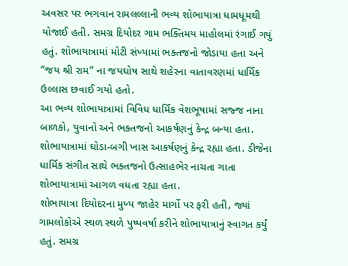અવસર પર ભગવાન રામલલ્લાની ભવ્ય શોભાયાત્રા ધામધૂમથી યોજાઈ હતી. સમગ્ર દિયોદર ગામ ભક્તિમય માહોલમાં રંગાઈ ગયું હતું. શોભાયાત્રામાં મોટી સંખ્યામાં ભક્તજનો જોડાયા હતા અને “જય શ્રી રામ” ના જયઘોષ સાથે શહેરના વાતાવરણમાં ધાર્મિક ઉલ્લાસ છવાઈ ગયો હતો.
આ ભવ્ય શોભાયાત્રામાં વિવિધ ધાર્મિક વેશભૂષામાં સજ્જ નાના બાળકો, યુવાનો અને ભક્તજનો આકર્ષણનું કેન્દ્ર બન્યા હતા. શોભાયાત્રામાં ઘોડા-બગી ખાસ આકર્ષણનું કેન્દ્ર રહ્યા હતા. ડીજેના ધાર્મિક સંગીત સાથે ભક્તજનો ઉત્સાહભેર નાચતા ગાતા શોભાયાત્રામાં આગળ વધતા રહ્યા હતા.
શોભાયાત્રા દિયોદરના મુખ્ય જાહેર માર્ગો પર ફરી હતી, જ્યાં ગામલોકોએ સ્થળ સ્થળે પુષ્પવર્ષા કરીને શોભાયાત્રાનું સ્વાગત કર્યું હતું. સમગ્ર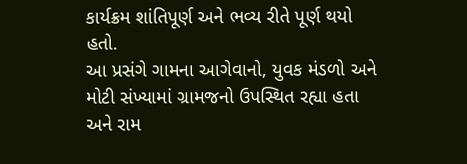કાર્યક્રમ શાંતિપૂર્ણ અને ભવ્ય રીતે પૂર્ણ થયો હતો.
આ પ્રસંગે ગામના આગેવાનો, યુવક મંડળો અને મોટી સંખ્યામાં ગ્રામજનો ઉપસ્થિત રહ્યા હતા અને રામ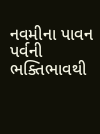નવમીના પાવન પર્વની ભક્તિભાવથી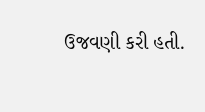ઉજવણી કરી હતી.